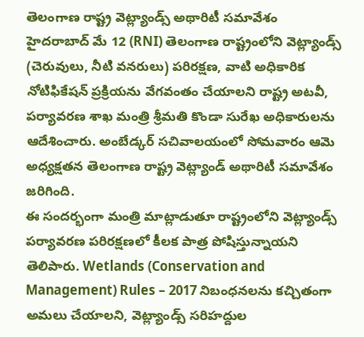తెలంగాణ రాష్ట్ర వెట్ల్యాండ్స్ అథారిటీ సమావేశం
హైదరాబాద్ మే 12 (RNI) తెలంగాణ రాష్ట్రంలోని వెట్ల్యాండ్స్ (చెరువులు, నీటి వనరులు) పరిరక్షణ, వాటి అధికారిక నోటిఫికేషన్ ప్రక్రియను వేగవంతం చేయాలని రాష్ట్ర అటవీ, పర్యావరణ శాఖ మంత్రి శ్రీమతి కొండా సురేఖ అధికారులను ఆదేశించారు. అంబేడ్కర్ సచివాలయంలో సోమవారం ఆమె అధ్యక్షతన తెలంగాణ రాష్ట్ర వెట్ల్యాండ్ అథారిటీ సమావేశం జరిగింది.
ఈ సందర్భంగా మంత్రి మాట్లాడుతూ రాష్ట్రంలోని వెట్ల్యాండ్స్ పర్యావరణ పరిరక్షణలో కీలక పాత్ర పోషిస్తున్నాయని తెలిపారు. Wetlands (Conservation and Management) Rules – 2017 నిబంధనలను కచ్చితంగా అమలు చేయాలని, వెట్ల్యాండ్స్ సరిహద్దుల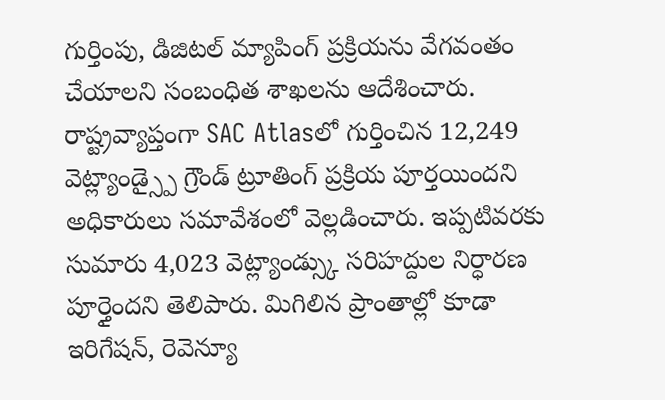గుర్తింపు, డిజిటల్ మ్యాపింగ్ ప్రక్రియను వేగవంతం చేయాలని సంబంధిత శాఖలను ఆదేశించారు.
రాష్ట్రవ్యాప్తంగా SAC Atlasలో గుర్తించిన 12,249 వెట్ల్యాండ్స్పై గ్రౌండ్ ట్రూతింగ్ ప్రక్రియ పూర్తయిందని అధికారులు సమావేశంలో వెల్లడించారు. ఇప్పటివరకు సుమారు 4,023 వెట్ల్యాండ్స్కు సరిహద్దుల నిర్ధారణ పూర్తైందని తెలిపారు. మిగిలిన ప్రాంతాల్లో కూడా ఇరిగేషన్, రెవెన్యూ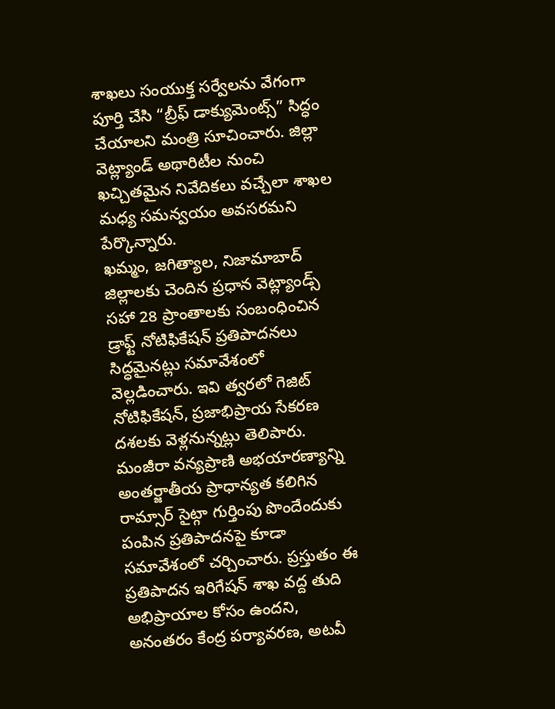శాఖలు సంయుక్త సర్వేలను వేగంగా పూర్తి చేసి “బ్రీఫ్ డాక్యుమెంట్స్” సిద్ధం చేయాలని మంత్రి సూచించారు. జిల్లా వెట్ల్యాండ్ అథారిటీల నుంచి ఖచ్చితమైన నివేదికలు వచ్చేలా శాఖల మధ్య సమన్వయం అవసరమని పేర్కొన్నారు.
ఖమ్మం, జగిత్యాల, నిజామాబాద్ జిల్లాలకు చెందిన ప్రధాన వెట్ల్యాండ్స్ సహా 28 ప్రాంతాలకు సంబంధించిన డ్రాఫ్ట్ నోటిఫికేషన్ ప్రతిపాదనలు సిద్ధమైనట్లు సమావేశంలో వెల్లడించారు. ఇవి త్వరలో గెజిట్ నోటిఫికేషన్, ప్రజాభిప్రాయ సేకరణ దశలకు వెళ్లనున్నట్లు తెలిపారు.
మంజీరా వన్యప్రాణి అభయారణ్యాన్ని అంతర్జాతీయ ప్రాధాన్యత కలిగిన రామ్సార్ సైట్గా గుర్తింపు పొందేందుకు పంపిన ప్రతిపాదనపై కూడా సమావేశంలో చర్చించారు. ప్రస్తుతం ఈ ప్రతిపాదన ఇరిగేషన్ శాఖ వద్ద తుది అభిప్రాయాల కోసం ఉందని, అనంతరం కేంద్ర పర్యావరణ, అటవీ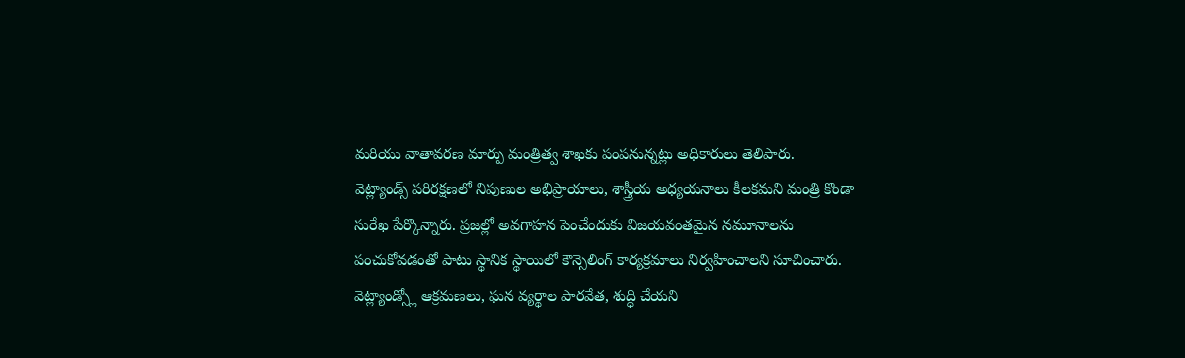మరియు వాతావరణ మార్పు మంత్రిత్వ శాఖకు పంపనున్నట్లు అధికారులు తెలిపారు.
వెట్ల్యాండ్స్ పరిరక్షణలో నిపుణుల అభిప్రాయాలు, శాస్త్రీయ అధ్యయనాలు కీలకమని మంత్రి కొండా సురేఖ పేర్కొన్నారు. ప్రజల్లో అవగాహన పెంచేందుకు విజయవంతమైన నమూనాలను పంచుకోవడంతో పాటు స్థానిక స్థాయిలో కౌన్సెలింగ్ కార్యక్రమాలు నిర్వహించాలని సూచించారు.
వెట్ల్యాండ్స్లో ఆక్రమణలు, ఘన వ్యర్థాల పారవేత, శుద్ధి చేయని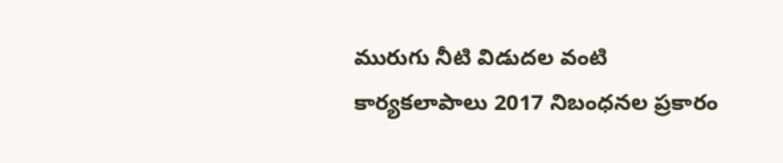మురుగు నీటి విడుదల వంటి కార్యకలాపాలు 2017 నిబంధనల ప్రకారం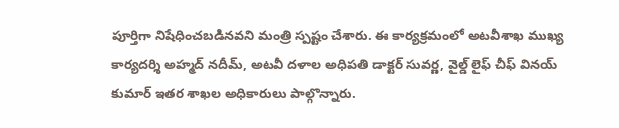పూర్తిగా నిషేధించబడినవని మంత్రి స్పష్టం చేశారు. ఈ కార్యక్రమంలో అటవీశాఖ ముఖ్య కార్యదర్శి అహ్మద్ నదీమ్, అటవీ దళాల అధిపతి డాక్టర్ సువర్ణ, వైల్డ్ లైఫ్ చీఫ్ వినయ్ కుమార్ ఇతర శాఖల అధికారులు పాల్గొన్నారు.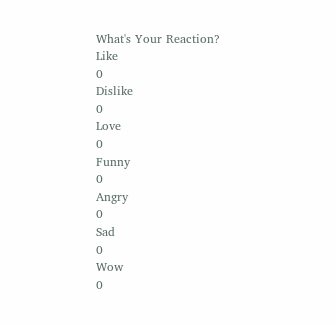What's Your Reaction?
Like
0
Dislike
0
Love
0
Funny
0
Angry
0
Sad
0
Wow
0